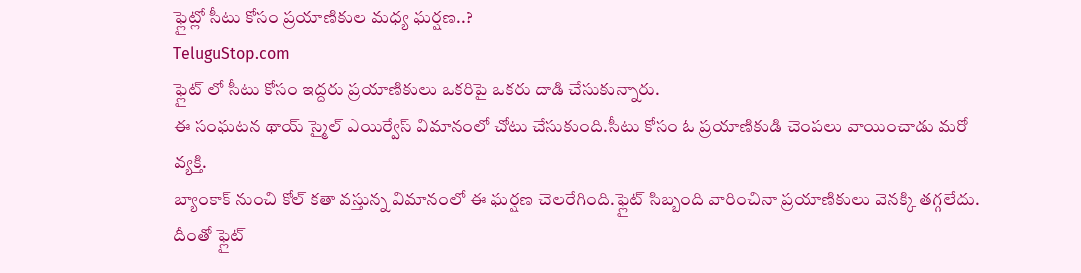ఫ్లైట్లో సీటు కోసం ప్రయాణికుల మధ్య ఘర్షణ..?
TeluguStop.com
ఫ్లైట్ లో సీటు కోసం ఇద్దరు ప్రయాణికులు ఒకరిపై ఒకరు దాడి చేసుకున్నారు.
ఈ సంఘటన థాయ్ స్మైల్ ఎయిర్వేస్ విమానంలో చోటు చేసుకుంది.సీటు కోసం ఓ ప్రయాణికుడి చెంపలు వాయించాడు మరో వ్యక్తి.
బ్యాంకాక్ నుంచి కోల్ కతా వస్తున్న విమానంలో ఈ ఘర్షణ చెలరేగింది.ఫ్లైట్ సిబ్బంది వారించినా ప్రయాణికులు వెనక్కి తగ్గలేదు.
దీంతో ఫ్లైట్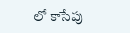లో కాసేపు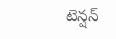టెన్షన్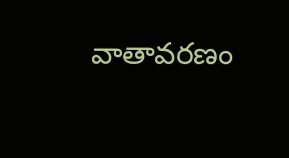వాతావరణం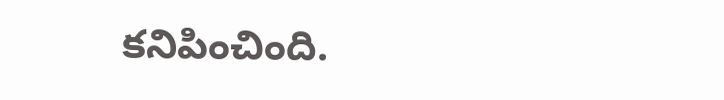కనిపించింది.